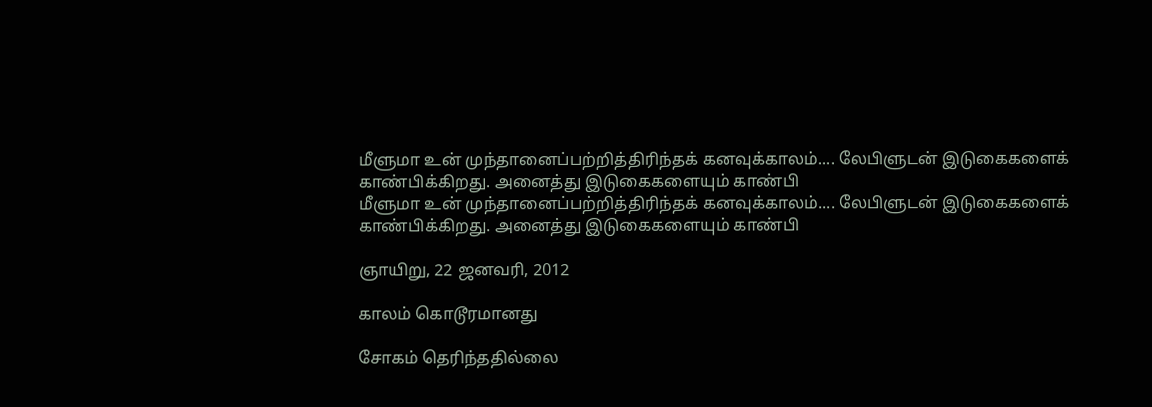மீளுமா உன் முந்தானைப்பற்றித்திரிந்தக் கனவுக்காலம்.... லேபிளுடன் இடுகைகளைக் காண்பிக்கிறது. அனைத்து இடுகைகளையும் காண்பி
மீளுமா உன் முந்தானைப்பற்றித்திரிந்தக் கனவுக்காலம்.... லேபிளுடன் இடுகைகளைக் காண்பிக்கிறது. அனைத்து இடுகைகளையும் காண்பி

ஞாயிறு, 22 ஜனவரி, 2012

காலம் கொடூரமானது

சோகம் தெரிந்ததில்லை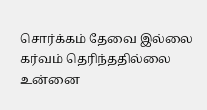சொர்க்கம் தேவை இல்லை
கர்வம் தெரிந்ததில்லை
உன்னை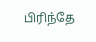பிரிந்தே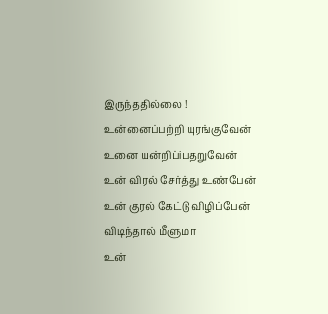இருந்ததில்லை !
உன்னைப்பற்றி யுரங்குவேன்
உனை யன்றிப்iபதறுவேன்
உன் விரல் சேர்த்து உண்பேன்
உன் குரல் கேட்டு விழிப்பேன்
விடிந்தால் மீளுமா
உன்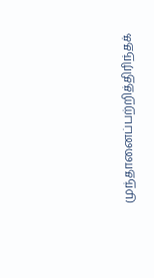முந்தானைப்பற்றித்திரிந்தக்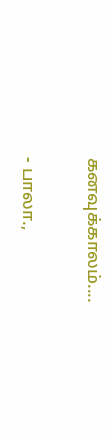கனவுக்காலம்....

- பாலா.,